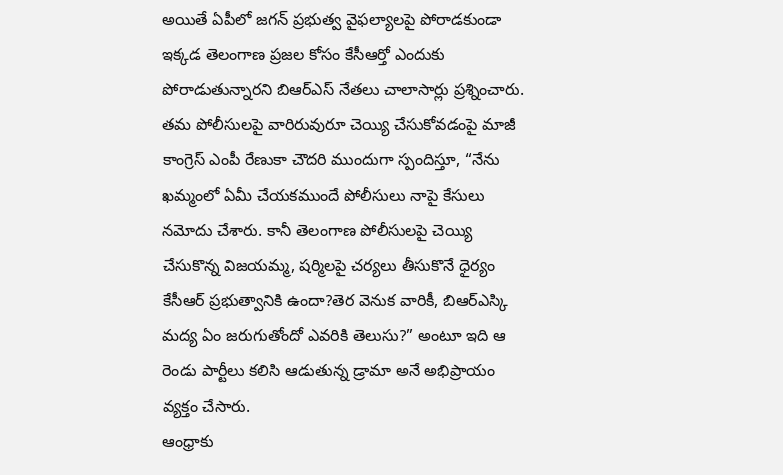అయితే ఏపీలో జగన్ ప్రభుత్వ వైఫల్యాలపై పోరాడకుండా ఇక్కడ తెలంగాణ ప్రజల కోసం కేసీఆర్తో ఎందుకు పోరాడుతున్నారని బిఆర్ఎస్ నేతలు చాలాసార్లు ప్రశ్నించారు.
తమ పోలీసులపై వారిరువురూ చెయ్యి చేసుకోవడంపై మాజీ కాంగ్రెస్ ఎంపీ రేణుకా చౌదరి ముందుగా స్పందిస్తూ, “నేను ఖమ్మంలో ఏమీ చేయకముందే పోలీసులు నాపై కేసులు నమోదు చేశారు. కానీ తెలంగాణ పోలీసులపై చెయ్యి చేసుకొన్న విజయమ్మ, షర్మిలపై చర్యలు తీసుకొనే ధైర్యం కేసీఆర్ ప్రభుత్వానికి ఉందా?తెర వెనుక వారికీ, బిఆర్ఎస్కి మద్య ఏం జరుగుతోందో ఎవరికి తెలుసు?” అంటూ ఇది ఆ రెండు పార్టీలు కలిసి ఆడుతున్న డ్రామా అనే అభిప్రాయం వ్యక్తం చేసారు.
ఆంధ్రాకు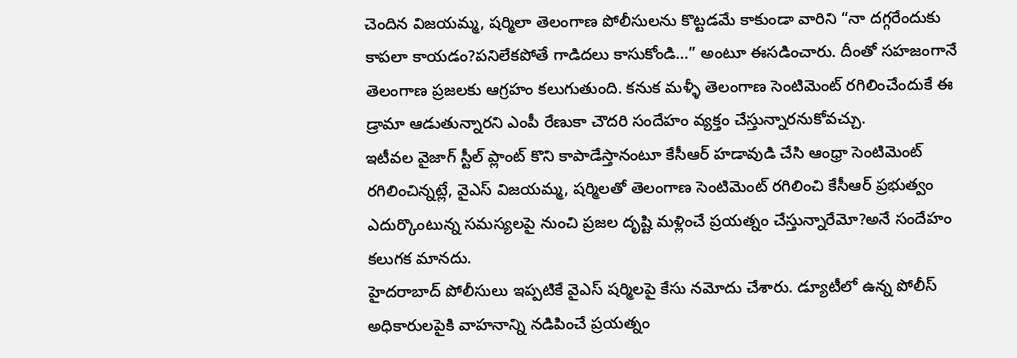చెందిన విజయమ్మ, షర్మిలా తెలంగాణ పోలీసులను కొట్టడమే కాకుండా వారిని “నా దగ్గరేందుకు కాపలా కాయడం?పనిలేకపోతే గాడిదలు కాసుకోండి…” అంటూ ఈసడించారు. దీంతో సహజంగానే తెలంగాణ ప్రజలకు ఆగ్రహం కలుగుతుంది. కనుక మళ్ళీ తెలంగాణ సెంటిమెంట్ రగిలించేందుకే ఈ డ్రామా ఆడుతున్నారని ఎంపీ రేణుకా చౌదరి సందేహం వ్యక్తం చేస్తున్నారనుకోవచ్చు.
ఇటీవల వైజాగ్ స్టీల్ ప్లాంట్ కొని కాపాడేస్తానంటూ కేసీఆర్ హడావుడి చేసి ఆంధ్రా సెంటిమెంట్ రగిలించిన్నట్లే, వైఎస్ విజయమ్మ, షర్మిలతో తెలంగాణ సెంటిమెంట్ రగిలించి కేసీఆర్ ప్రభుత్వం ఎదుర్కొంటున్న సమస్యలపై నుంచి ప్రజల దృష్టి మళ్లించే ప్రయత్నం చేస్తున్నారేమో?అనే సందేహం కలుగక మానదు.
హైదరాబాద్ పోలీసులు ఇప్పటికే వైఎస్ షర్మిలపై కేసు నమోదు చేశారు. డ్యూటీలో ఉన్న పోలీస్ అధికారులపైకి వాహనాన్ని నడిపించే ప్రయత్నం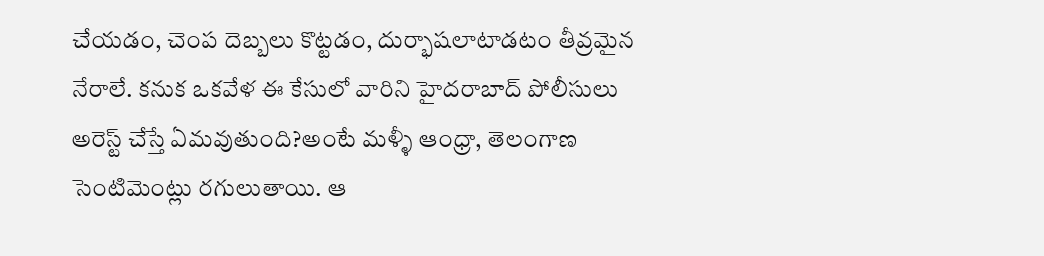చేయడం, చెంప దెబ్బలు కొట్టడం, దుర్భాషలాటాడటం తీవ్రమైన నేరాలే. కనుక ఒకవేళ ఈ కేసులో వారిని హైదరాబాద్ పోలీసులు అరెస్ట్ చేస్తే ఏమవుతుంది?అంటే మళ్ళీ ఆంధ్రా, తెలంగాణ సెంటిమెంట్లు రగులుతాయి. ఆ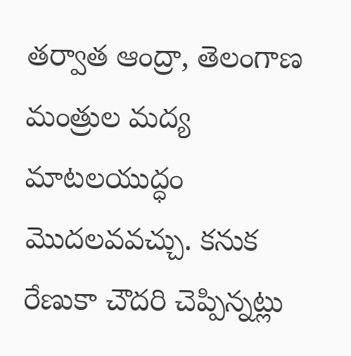తర్వాత ఆంద్రా, తెలంగాణ మంత్రుల మద్య మాటలయుద్ధం మొదలవవచ్చు. కనుక రేణుకా చౌదరి చెప్పిన్నట్లు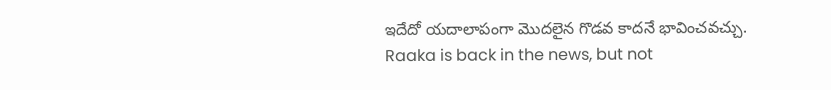ఇదేదో యదాలాపంగా మొదలైన గొడవ కాదనే భావించవచ్చు.
Raaka is back in the news, but not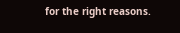for the right reasons.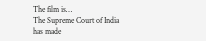The film is…
The Supreme Court of India has made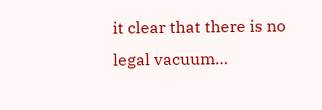it clear that there is no legal vacuum…